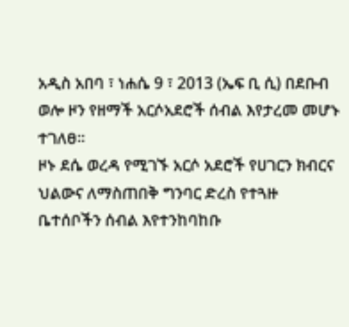አዲስ አበባ ፣ ነሐሴ 9 ፣ 2013 (ኤፍ ቢ ሲ) በደቡብ ወሎ ዞን የዘማች አርሶአደሮች ሰብል እየታረመ መሆኑ ተገለፀ፡፡
ዞኑ ደሴ ወረዳ የሚገኙ አርሶ አደሮች የሀገርን ክብርና ህልውና ለማስጠበቅ ግንባር ድረስ የተጓዙ ቤተሰቦችን ሰብል እየተንከባከቡ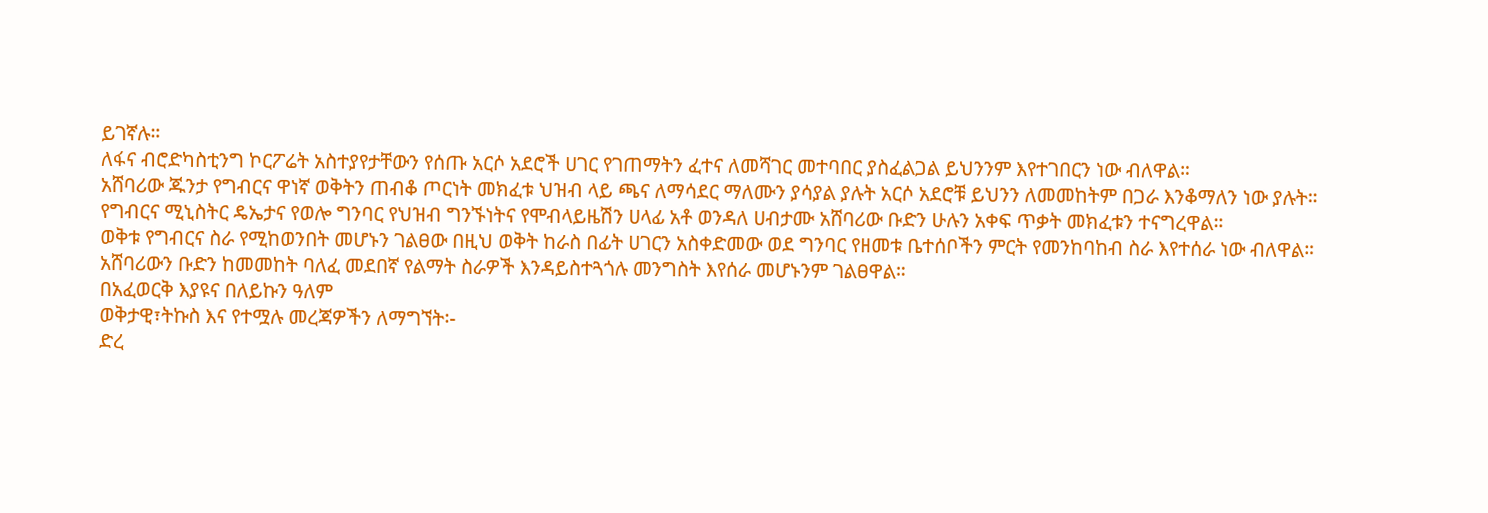ይገኛሉ።
ለፋና ብሮድካስቲንግ ኮርፖሬት አስተያየታቸውን የሰጡ አርሶ አደሮች ሀገር የገጠማትን ፈተና ለመሻገር መተባበር ያስፈልጋል ይህንንም እየተገበርን ነው ብለዋል።
አሸባሪው ጁንታ የግብርና ዋነኛ ወቅትን ጠብቆ ጦርነት መክፈቱ ህዝብ ላይ ጫና ለማሳደር ማለሙን ያሳያል ያሉት አርሶ አደሮቹ ይህንን ለመመከትም በጋራ እንቆማለን ነው ያሉት።
የግብርና ሚኒስትር ዴኤታና የወሎ ግንባር የህዝብ ግንኙነትና የሞብላይዜሽን ሀላፊ አቶ ወንዳለ ሀብታሙ አሸባሪው ቡድን ሁሉን አቀፍ ጥቃት መክፈቱን ተናግረዋል።
ወቅቱ የግብርና ስራ የሚከወንበት መሆኑን ገልፀው በዚህ ወቅት ከራስ በፊት ሀገርን አስቀድመው ወደ ግንባር የዘመቱ ቤተሰቦችን ምርት የመንከባከብ ስራ እየተሰራ ነው ብለዋል።
አሸባሪውን ቡድን ከመመከት ባለፈ መደበኛ የልማት ስራዎች እንዳይስተጓጎሉ መንግስት እየሰራ መሆኑንም ገልፀዋል።
በአፈወርቅ እያዩና በለይኩን ዓለም
ወቅታዊ፣ትኩስ እና የተሟሉ መረጃዎችን ለማግኘት፡-
ድረ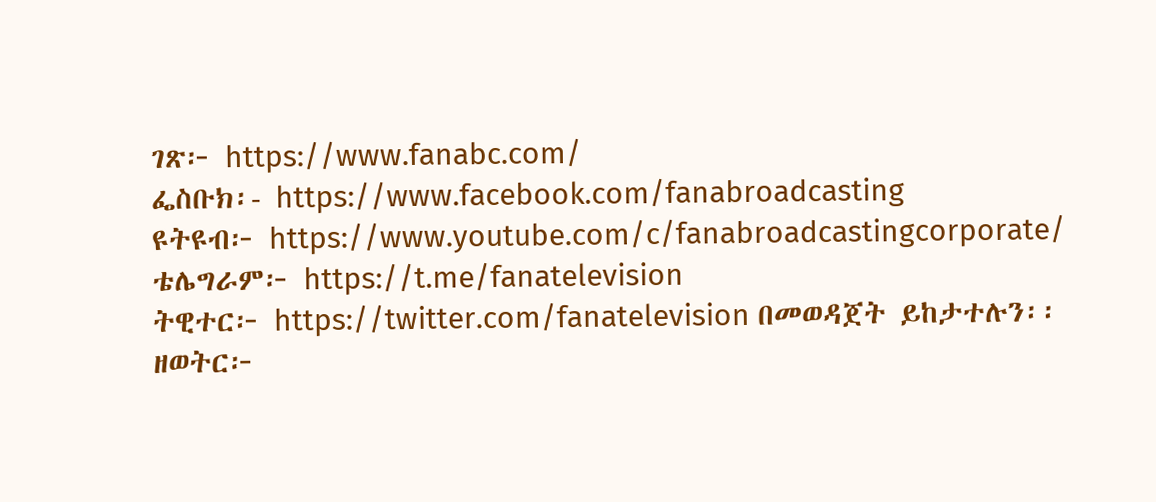ገጽ፦ https://www.fanabc.com/
ፌስቡክ፡- https://www.facebook.com/fanabroadcasting
ዩትዩብ፦ https://www.youtube.com/c/fanabroadcastingcorporate/
ቴሌግራም፦ https://t.me/fanatelevision
ትዊተር፦ https://twitter.com/fanatelevision በመወዳጀት ይከታተሉን፡፡
ዘወትር፦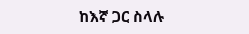ከእኛ ጋር ስላሉ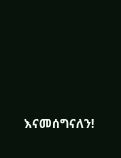እናመሰግናለን!